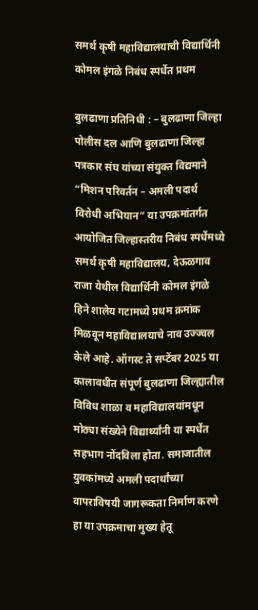समर्थ कृषी महाविद्यालयाची विद्यार्थिनी कोमल इंगळे निबंध स्पर्धेत प्रथम

बुलढाणा प्रतिनिधी : – बुलढाणा जिल्हा पोलीस दल आणि बुलढाणा जिल्हा पत्रकार संघ यांच्या संयुक्त विद्यमाने “मिशन परिवर्तन – अमली पदार्थ विरोधी अभियान” या उपक्रमांतर्गत आयोजित जिल्हास्तरीय निबंध स्पर्धेमध्ये समर्थ कृषी महाविद्यालय, देऊळगाव राजा येथील विद्यार्थिनी कोमल इंगळे हिने शालेय गटामध्ये प्रथम क्रमांक मिळवून महाविद्यालयाचे नाव उज्ज्वल केले आहे. ऑगस्ट ते सप्टेंबर 2025 या कालावधीत संपूर्ण बुलढाणा जिल्ह्यातील विविध शाळा व महाविद्यालयांमधून मोठ्या संख्येने विद्यार्थ्यांनी या स्पर्धेत सहभाग नोंदविला होता. समाजातील युवकांमध्ये अमली पदार्थांच्या वापराविषयी जागरूकता निर्माण करणे हा या उपक्रमाचा मुख्य हेतू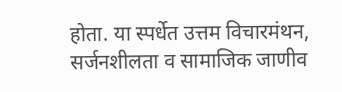होता. या स्पर्धेत उत्तम विचारमंथन, सर्जनशीलता व सामाजिक जाणीव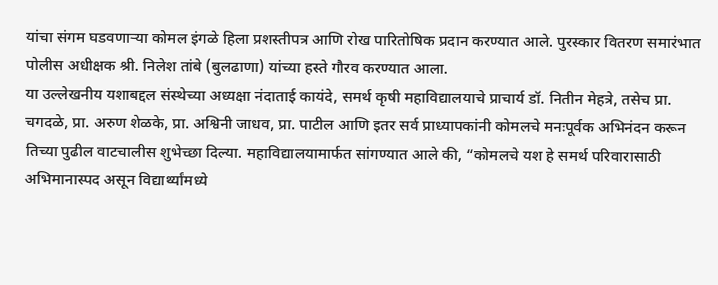यांचा संगम घडवणाऱ्या कोमल इंगळे हिला प्रशस्तीपत्र आणि रोख पारितोषिक प्रदान करण्यात आले. पुरस्कार वितरण समारंभात पोलीस अधीक्षक श्री. निलेश तांबे (बुलढाणा) यांच्या हस्ते गौरव करण्यात आला.
या उल्लेखनीय यशाबद्दल संस्थेच्या अध्यक्षा नंदाताई कायंदे, समर्थ कृषी महाविद्यालयाचे प्राचार्य डॉ. नितीन मेहत्रे, तसेच प्रा. चगदळे, प्रा. अरुण शेळके, प्रा. अश्विनी जाधव, प्रा. पाटील आणि इतर सर्व प्राध्यापकांनी कोमलचे मनःपूर्वक अभिनंदन करून तिच्या पुढील वाटचालीस शुभेच्छा दिल्या. महाविद्यालयामार्फत सांगण्यात आले की, “कोमलचे यश हे समर्थ परिवारासाठी अभिमानास्पद असून विद्यार्थ्यांमध्ये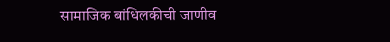सामाजिक बांधिलकीची जाणीव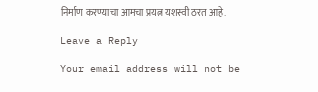निर्माण करण्याचा आमचा प्रयत्न यशस्वी ठरत आहे.

Leave a Reply

Your email address will not be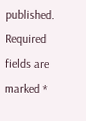published. Required fields are marked *